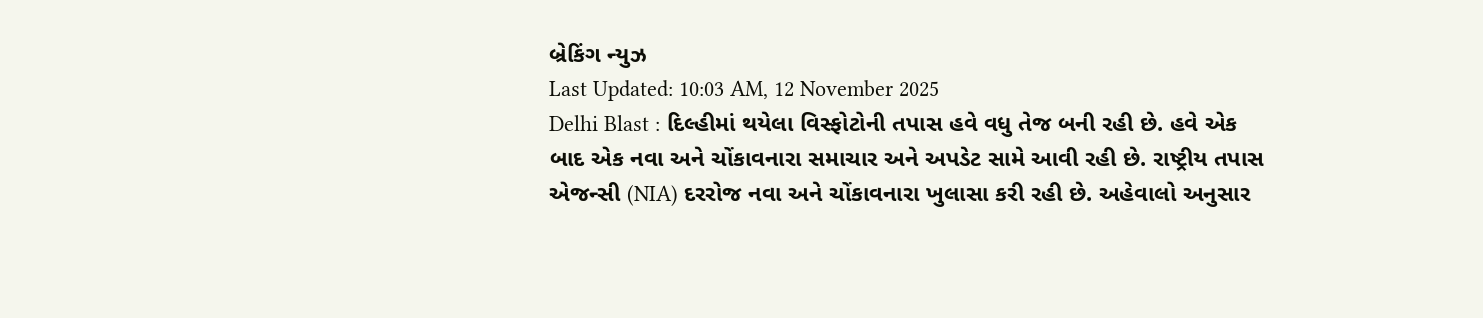બ્રેકિંગ ન્યુઝ
Last Updated: 10:03 AM, 12 November 2025
Delhi Blast : દિલ્હીમાં થયેલા વિસ્ફોટોની તપાસ હવે વધુ તેજ બની રહી છે. હવે એક બાદ એક નવા અને ચોંકાવનારા સમાચાર અને અપડેટ સામે આવી રહી છે. રાષ્ટ્રીય તપાસ એજન્સી (NIA) દરરોજ નવા અને ચોંકાવનારા ખુલાસા કરી રહી છે. અહેવાલો અનુસાર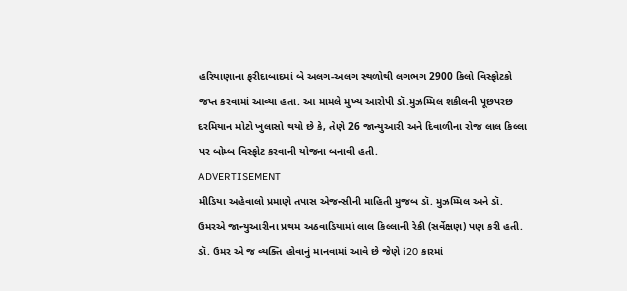હરિયાણાના ફરીદાબાદમાં બે અલગ-અલગ સ્થળોથી લગભગ 2900 કિલો વિસ્ફોટકો જપ્ત કરવામાં આવ્યા હતા. આ મામલે મુખ્ય આરોપી ડૉ.મુઝમ્મિલ શકીલની પૂછપરછ દરમિયાન મોટો ખુલાસો થયો છે કે, તેણે 26 જાન્યુઆરી અને દિવાળીના રોજ લાલ કિલ્લા પર બોમ્બ વિસ્ફોટ કરવાની યોજના બનાવી હતી.
ADVERTISEMENT
મીડિયા અહેવાલો પ્રમાણે તપાસ એજન્સીની માહિતી મુજબ ડૉ. મુઝમ્મિલ અને ડૉ. ઉમરએ જાન્યુઆરીના પ્રથમ અઠવાડિયામાં લાલ કિલ્લાની રેકી (સર્વેક્ષણ) પણ કરી હતી. ડૉ. ઉમર એ જ વ્યક્તિ હોવાનું માનવામાં આવે છે જેણે i20 કારમાં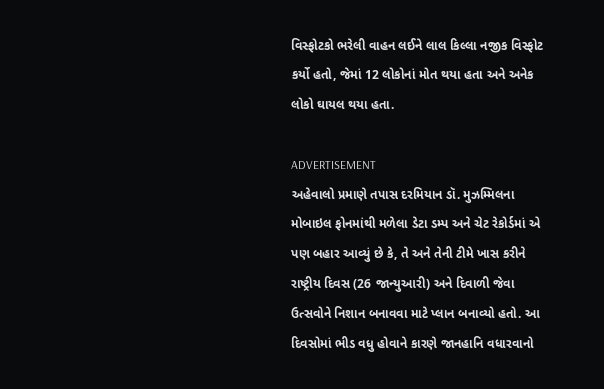વિસ્ફોટકો ભરેલી વાહન લઈને લાલ કિલ્લા નજીક વિસ્ફોટ કર્યો હતો, જેમાં 12 લોકોનાં મોત થયા હતા અને અનેક લોકો ઘાયલ થયા હતા.

ADVERTISEMENT
અહેવાલો પ્રમાણે તપાસ દરમિયાન ડૉ. મુઝમ્મિલના મોબાઇલ ફોનમાંથી મળેલા ડેટા ડમ્પ અને ચેટ રેકોર્ડમાં એ પણ બહાર આવ્યું છે કે, તે અને તેની ટીમે ખાસ કરીને રાષ્ટ્રીય દિવસ (26 જાન્યુઆરી) અને દિવાળી જેવા ઉત્સવોને નિશાન બનાવવા માટે પ્લાન બનાવ્યો હતો. આ દિવસોમાં ભીડ વધુ હોવાને કારણે જાનહાનિ વધારવાનો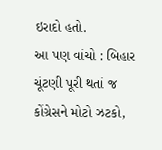ઇરાદો હતો.
આ પણ વાંચો : બિહાર ચૂંટણી પૂરી થતાં જ કોંગ્રેસને મોટો ઝટકો,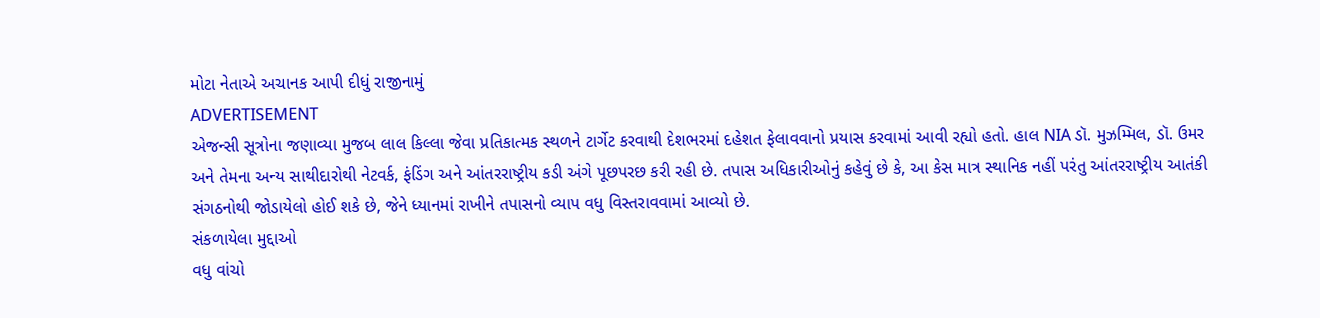મોટા નેતાએ અચાનક આપી દીધું રાજીનામું
ADVERTISEMENT
એજન્સી સૂત્રોના જણાવ્યા મુજબ લાલ કિલ્લા જેવા પ્રતિકાત્મક સ્થળને ટાર્ગેટ કરવાથી દેશભરમાં દહેશત ફેલાવવાનો પ્રયાસ કરવામાં આવી રહ્યો હતો. હાલ NIA ડૉ. મુઝમ્મિલ, ડૉ. ઉમર અને તેમના અન્ય સાથીદારોથી નેટવર્ક, ફંડિંગ અને આંતરરાષ્ટ્રીય કડી અંગે પૂછપરછ કરી રહી છે. તપાસ અધિકારીઓનું કહેવું છે કે, આ કેસ માત્ર સ્થાનિક નહીં પરંતુ આંતરરાષ્ટ્રીય આતંકી સંગઠનોથી જોડાયેલો હોઈ શકે છે, જેને ધ્યાનમાં રાખીને તપાસનો વ્યાપ વધુ વિસ્તરાવવામાં આવ્યો છે.
સંકળાયેલા મુદ્દાઓ
વધુ વાંચો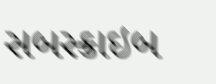સબસ્ક્રાઇબ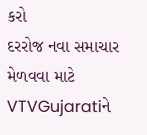કરો
દરરોજ નવા સમાચાર મેળવવા માટે VTVGujaratiને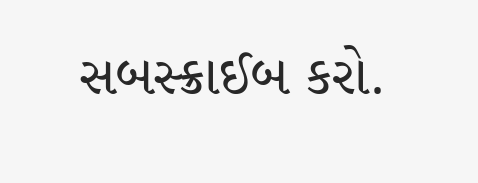સબસ્ક્રાઈબ કરો.